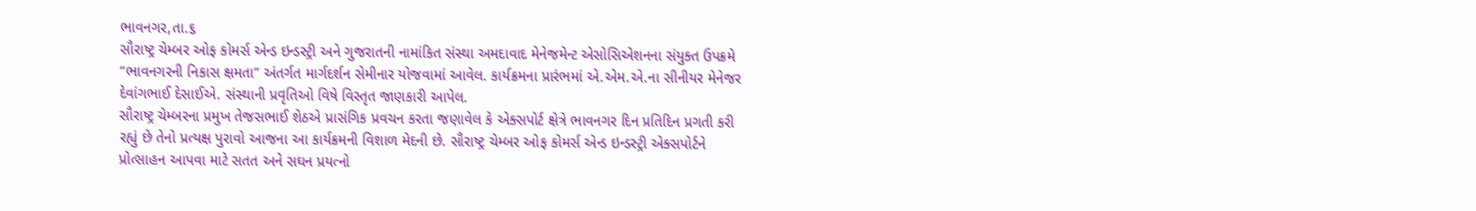ભાવનગર,તા.૬
સૌરાષ્ટ્ર ચેમ્બર ઓફ કોમર્સ એન્ડ ઇન્ડસ્ટ્રી અને ગુજરાતની નામાંકિત સંસ્થા અમદાવાદ મેનેજમેન્ટ એસોસિએશનના સંયુક્ત ઉપક્રમે “ભાવનગરની નિકાસ ક્ષમતા” અંતર્ગત માર્ગદર્શન સેમીનાર યોજવામાં આવેલ. કાર્યક્રમના પ્રારંભમાં એ.એમ.એ.ના સીનીયર મેનેજર દેવાંગભાઈ દેસાઈએ. સંસ્થાની પ્રવૃતિઓ વિષે વિસ્તૃત જાણકારી આપેલ.
સૌરાષ્ટ્ર ચેમ્બરના પ્રમુખ તેજસભાઈ શેઠએ પ્રાસંગિક પ્રવચન કરતા જણાવેલ કે એક્સપોર્ટ ક્ષેત્રે ભાવનગર દિન પ્રતિદિન પ્રગતી કરી રહ્યું છે તેનો પ્રત્યક્ષ પુરાવો આજના આ કાર્યક્રમની વિશાળ મેદની છે. સૌરાષ્ટ્ર ચેમ્બર ઓફ કોમર્સ એન્ડ ઇન્ડસ્ટ્રી એક્સપોર્ટને પ્રોત્સાહન આપવા માટે સતત અને સઘન પ્રયત્નો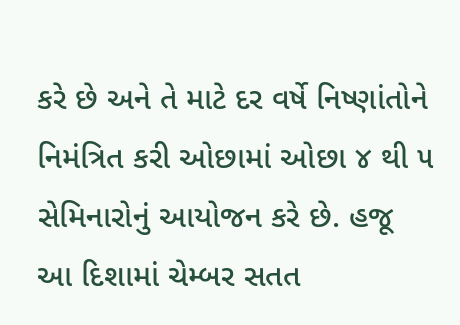કરે છે અને તે માટે દર વર્ષે નિષ્ણાંતોને નિમંત્રિત કરી ઓછામાં ઓછા ૪ થી ૫ સેમિનારોનું આયોજન કરે છે. હજૂ આ દિશામાં ચેમ્બર સતત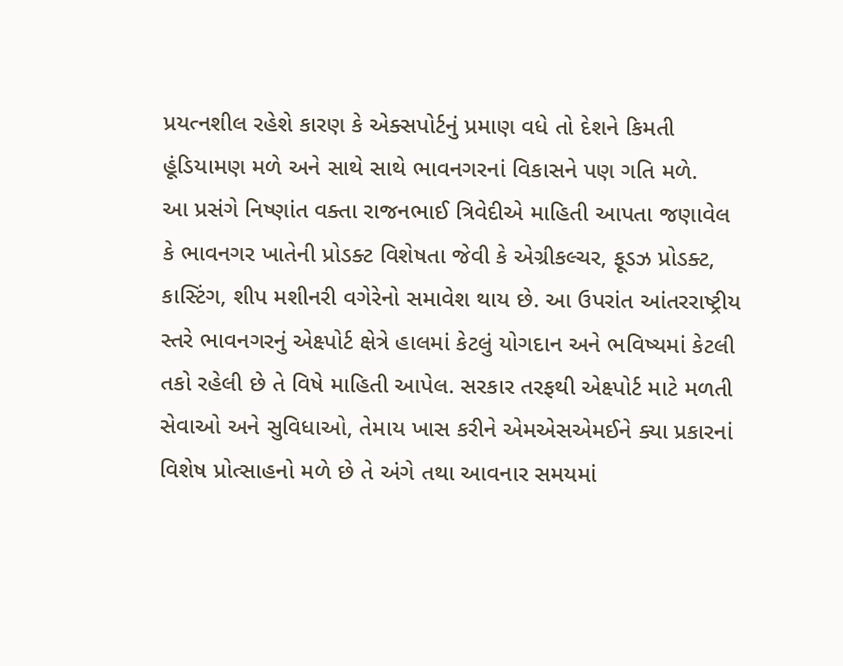પ્રયત્નશીલ રહેશે કારણ કે એક્સપોર્ટનું પ્રમાણ વધે તો દેશને કિમતી હૂંડિયામણ મળે અને સાથે સાથે ભાવનગરનાં વિકાસને પણ ગતિ મળે.
આ પ્રસંગે નિષ્ણાંત વક્તા રાજનભાઈ ત્રિવેદીએ માહિતી આપતા જણાવેલ કે ભાવનગર ખાતેની પ્રોડક્ટ વિશેષતા જેવી કે એગ્રીકલ્ચર, ફૂડઝ પ્રોડક્ટ, કાસ્ટિંગ, શીપ મશીનરી વગેરેનો સમાવેશ થાય છે. આ ઉપરાંત આંતરરાષ્ટ્રીય સ્તરે ભાવનગરનું એક્ષ્પોર્ટ ક્ષેત્રે હાલમાં કેટલું યોગદાન અને ભવિષ્યમાં કેટલી તકો રહેલી છે તે વિષે માહિતી આપેલ. સરકાર તરફથી એક્ષ્પોર્ટ માટે મળતી સેવાઓ અને સુવિધાઓ, તેમાય ખાસ કરીને એમએસએમઈને ક્યા પ્રકારનાં વિશેષ પ્રોત્સાહનો મળે છે તે અંગે તથા આવનાર સમયમાં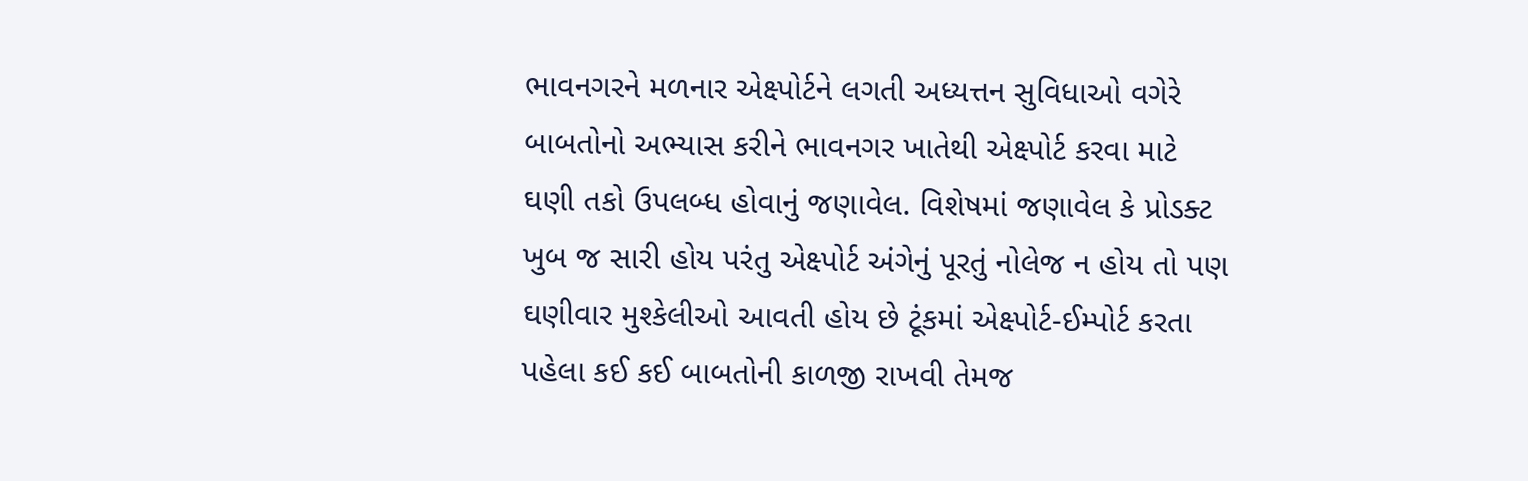ભાવનગરને મળનાર એક્ષ્પોર્ટને લગતી અધ્યત્તન સુવિધાઓ વગેરે બાબતોનો અભ્યાસ કરીને ભાવનગર ખાતેથી એક્ષ્પોર્ટ કરવા માટે ઘણી તકો ઉપલબ્ધ હોવાનું જણાવેલ. વિશેષમાં જણાવેલ કે પ્રોડક્ટ ખુબ જ સારી હોય પરંતુ એક્ષ્પોર્ટ અંગેનું પૂરતું નોલેજ ન હોય તો પણ ઘણીવાર મુશ્કેલીઓ આવતી હોય છે ટૂંકમાં એક્ષ્પોર્ટ-ઈમ્પોર્ટ કરતા પહેલા કઈ કઈ બાબતોની કાળજી રાખવી તેમજ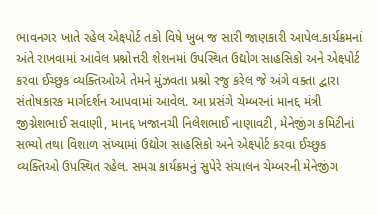ભાવનગર ખાતે રહેલ એક્ષ્પોર્ટ તકો વિષે ખુબ જ સારી જાણકારી આપેલ.કાર્યક્રમનાં અંતે રાખવામાં આવેલ પ્રશ્નોત્તરી શેશનમાં ઉપસ્થિત ઉદ્યોગ સાહસિકો અને એક્ષ્પોર્ટ કરવા ઈચ્છુક વ્યક્તિઓએ તેમને મુંઝવતા પ્રશ્નો રજુ કરેલ જે અંગે વક્તા દ્વારા સંતોષકારક માર્ગદર્શન આપવામાં આવેલ. આ પ્રસંગે ચેમ્બરનાં માનદ્દ મંત્રી જીગ્નેશભાઈ સવાણી, માનદ્દ ખજાનચી નિલેશભાઈ નાણાવટી, મેનેજીંગ કમિટીનાં સભ્યો તથા વિશાળ સંખ્યામાં ઉદ્યોગ સાહસિકો અને એક્ષ્પોર્ટ કરવા ઈચ્છુક વ્યક્તિઓ ઉપસ્થિત રહેલ. સમગ્ર કાર્યક્રમનું સુપેરે સંચાલન ચેમ્બરની મેનેજીંગ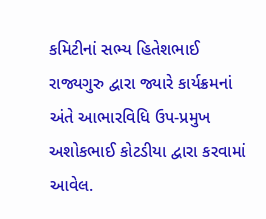કમિટીનાં સભ્ય હિતેશભાઈ રાજ્યગુરુ દ્વારા જ્યારે કાર્યક્રમનાં અંતે આભારવિધિ ઉપ-પ્રમુખ અશોકભાઈ કોટડીયા દ્વારા કરવામાં આવેલ.